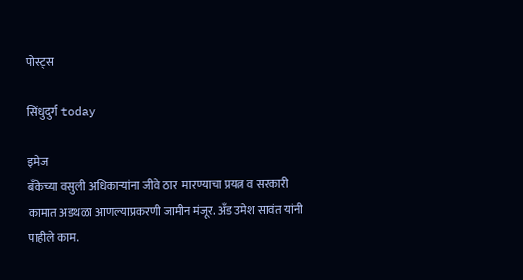पोस्ट्स

सिंधुदुर्ग today

इमेज
बँकेच्या वसुली अधिकाऱ्यांना जीवे ठार  मारण्याचा प्रयत्न व सरकारी कामात अडथळा आणल्याप्रकरणी जामीन मंजूर. अँड उमेश सावंत यांनी पाहीले काम.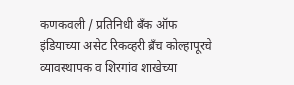कणकवली / प्रतिनिधी बँक ऑफ इंडियाच्या असेट रिकव्हरी ब्रँच कोल्हापूरचे व्यावस्थापक व शिरगांव शाखेच्या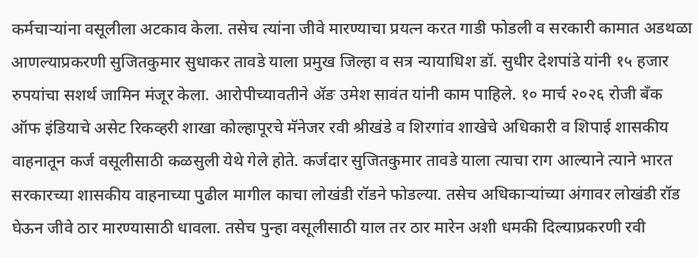कर्मचाऱ्यांना वसूलीला अटकाव केला. तसेच त्यांना जीवे मारण्याचा प्रयत्न करत गाडी फोडली व सरकारी कामात अडथळा आणल्याप्रकरणी सुजितकुमार सुधाकर तावडे याला प्रमुख जिल्हा व सत्र न्यायाधिश डॉ. सुधीर देशपांडे यांनी १५ हजार रुपयांचा सशर्थ जामिन मंजूर केला. आरोपीच्यावतीने ॲङ उमेश सावंत यांनी काम पाहिले. १० मार्च २०२६ रोजी बँक ऑफ इंडियाचे असेट रिकव्हरी शाखा कोल्हापूरचे मॅनेजर रवी श्रीखंडे व शिरगांव शाखेचे अधिकारी व शिपाई शासकीय वाहनातून कर्ज वसूलीसाठी कळसुली येथे गेले होते. कर्जदार सुजितकुमार तावडे याला त्याचा राग आल्याने त्याने भारत सरकारच्या शासकीय वाहनाच्या पुढील मागील काचा लोखंडी रॉडने फोडल्या. तसेच अधिकाऱ्यांच्या अंगावर लोखंडी रॉड घेऊन जीवे ठार मारण्यासाठी धावला. तसेच पुन्हा वसूलीसाठी याल तर ठार मारेन अशी धमकी दिल्याप्रकरणी रवी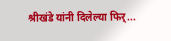श्रीखंडे यांनी दिलेल्या फिर्...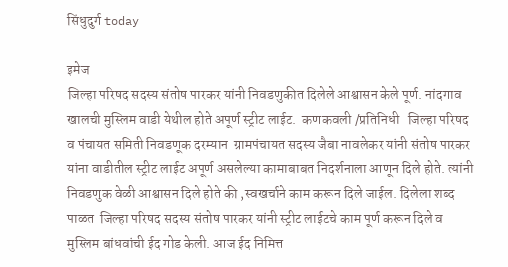सिंधुदुर्ग today

इमेज
जिल्हा परिषद सदस्य संतोष पारकर यांनी निवडणुकीत दिलेले आश्वासन केले पूर्ण. नांदगाव खालची मुस्लिम वाडी येथील होते अपूर्ण स्ट्रीट लाईट.  कणकवली /प्रतिनिधी   जिल्हा परिषद व पंचायत समिती निवडणूक दरम्यान  ग्रामपंचायत सदस्य जैबा नावलेकर यांनी संतोष पारकर यांना वाडीतील स्ट्रीट लाईट अपूर्ण असलेल्या कामाबाबत निदर्शनाला आणून दिले होते. त्यांनी निवडणुक वेळी आश्वासन दिले होते की ,स्वखर्चाने काम करून दिले जाईल. दिलेला शब्द पाळत  जिल्हा परिषद सदस्य संतोष पारकर यांनी स्ट्रीट लाईटचे काम पूर्ण करून दिले व मुस्लिम बांधवांची ईद गोड केली. आज ईद निमित्त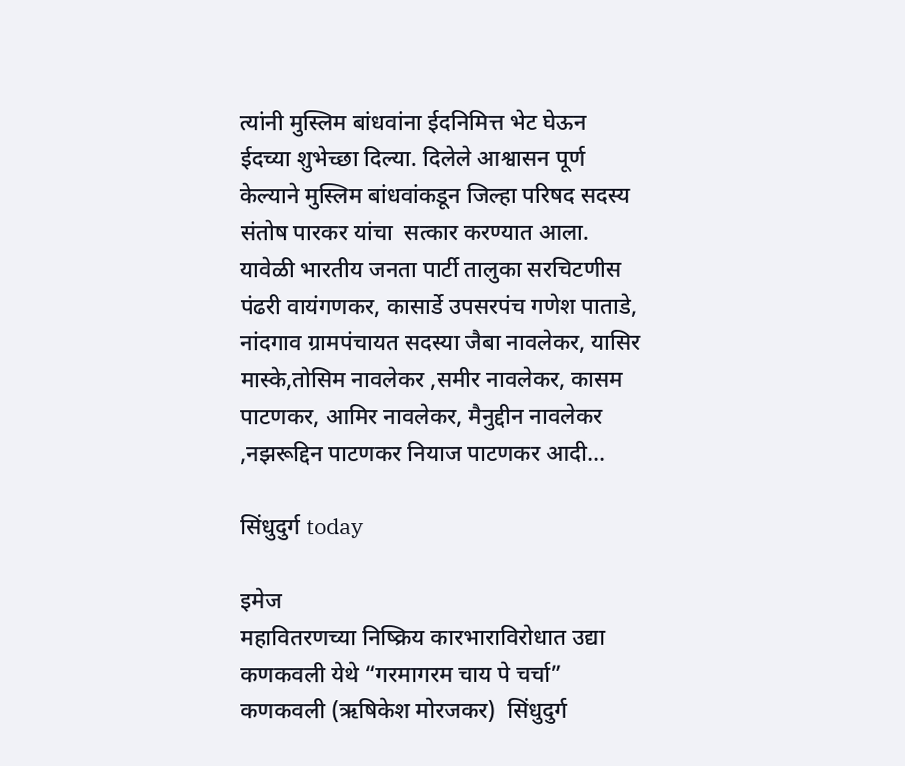त्यांनी मुस्लिम बांधवांना ईदनिमित्त भेट घेऊन ईदच्या शुभेच्छा दिल्या. दिलेले आश्वासन पूर्ण केल्याने मुस्लिम बांधवांकडून जिल्हा परिषद सदस्य संतोष पारकर यांचा  सत्कार करण्यात आला.  यावेळी भारतीय जनता पार्टी तालुका सरचिटणीस पंढरी वायंगणकर, कासार्डे उपसरपंच गणेश पाताडे, नांदगाव ग्रामपंचायत सदस्या जैबा नावलेकर, यासिर मास्के,तोसिम नावलेकर ,समीर नावलेकर, कासम पाटणकर, आमिर नावलेकर, मैनुद्दीन नावलेकर ,नझरूद्दिन पाटणकर नियाज पाटणकर आदी...

सिंधुदुर्ग today

इमेज
महावितरणच्या निष्क्रिय कारभाराविरोधात उद्या कणकवली येथे “गरमागरम चाय पे चर्चा” कणकवली (ऋषिकेश मोरजकर)  सिंधुदुर्ग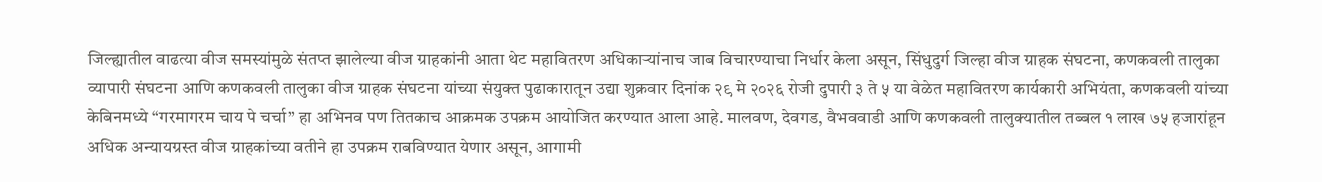जिल्ह्यातील वाढत्या वीज समस्यांमुळे संतप्त झालेल्या वीज ग्राहकांनी आता थेट महावितरण अधिकाऱ्यांनाच जाब विचारण्याचा निर्धार केला असून, सिंधुदुर्ग जिल्हा वीज ग्राहक संघटना, कणकवली तालुका व्यापारी संघटना आणि कणकवली तालुका वीज ग्राहक संघटना यांच्या संयुक्त पुढाकारातून उद्या शुक्रवार दिनांक २९ मे २०२६ रोजी दुपारी ३ ते ५ या वेळेत महावितरण कार्यकारी अभियंता, कणकवली यांच्या केबिनमध्ये “गरमागरम चाय पे चर्चा” हा अभिनव पण तितकाच आक्रमक उपक्रम आयोजित करण्यात आला आहे. मालवण, देवगड, वैभववाडी आणि कणकवली तालुक्यातील तब्बल १ लाख ७५ हजारांहून अधिक अन्यायग्रस्त वीज ग्राहकांच्या वतीने हा उपक्रम राबविण्यात येणार असून, आगामी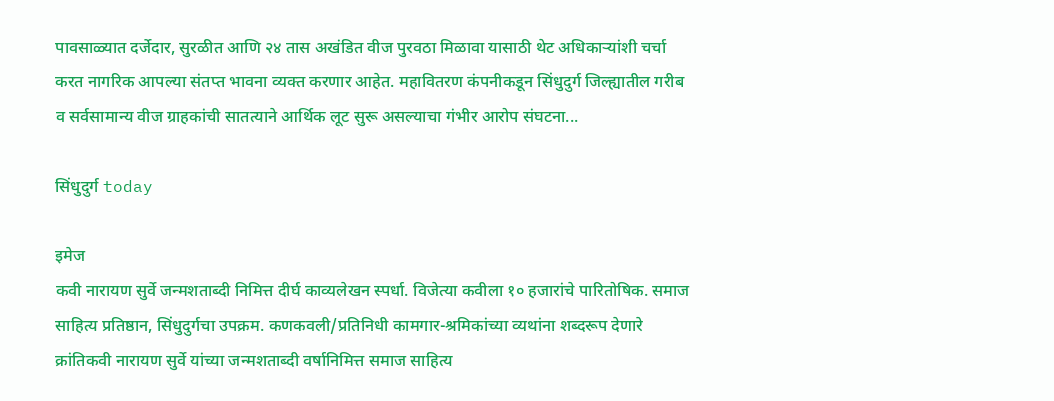पावसाळ्यात दर्जेदार, सुरळीत आणि २४ तास अखंडित वीज पुरवठा मिळावा यासाठी थेट अधिकाऱ्यांशी चर्चा करत नागरिक आपल्या संतप्त भावना व्यक्त करणार आहेत. महावितरण कंपनीकडून सिंधुदुर्ग जिल्ह्यातील गरीब व सर्वसामान्य वीज ग्राहकांची सातत्याने आर्थिक लूट सुरू असल्याचा गंभीर आरोप संघटना...

सिंधुदुर्ग today

इमेज
कवी नारायण सुर्वे जन्मशताब्दी निमित्त दीर्घ काव्यलेखन स्पर्धा. विजेत्या कवीला १० हजारांचे पारितोषिक. समाज साहित्य प्रतिष्ठान, सिंधुदुर्गचा उपक्रम. कणकवली/प्रतिनिधी कामगार-श्रमिकांच्या व्यथांना शब्दरूप देणारे क्रांतिकवी नारायण सुर्वे यांच्या जन्मशताब्दी वर्षानिमित्त समाज साहित्य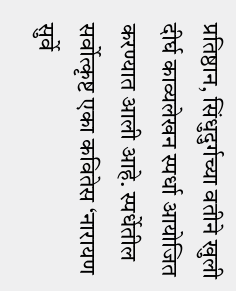प्रतिष्ठान, सिंधुदुर्गच्या वतीने खुली दीर्घ काव्यलेखन स्पर्धा आयोजित करण्यात आली आहे. स्पर्धेतील सर्वोत्कृष्ट एका कवितेस ‘नारायण सुर्वे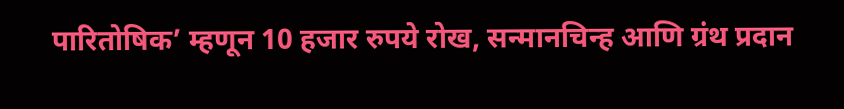पारितोषिक’ म्हणून 10 हजार रुपये रोख, सन्मानचिन्ह आणि ग्रंथ प्रदान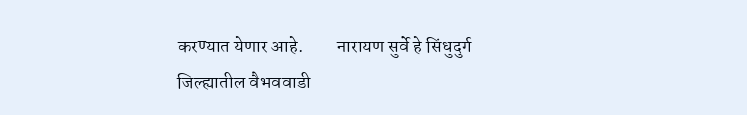करण्यात येणार आहे.         नारायण सुर्वे हे सिंधुदुर्ग जिल्ह्यातील वैभववाडी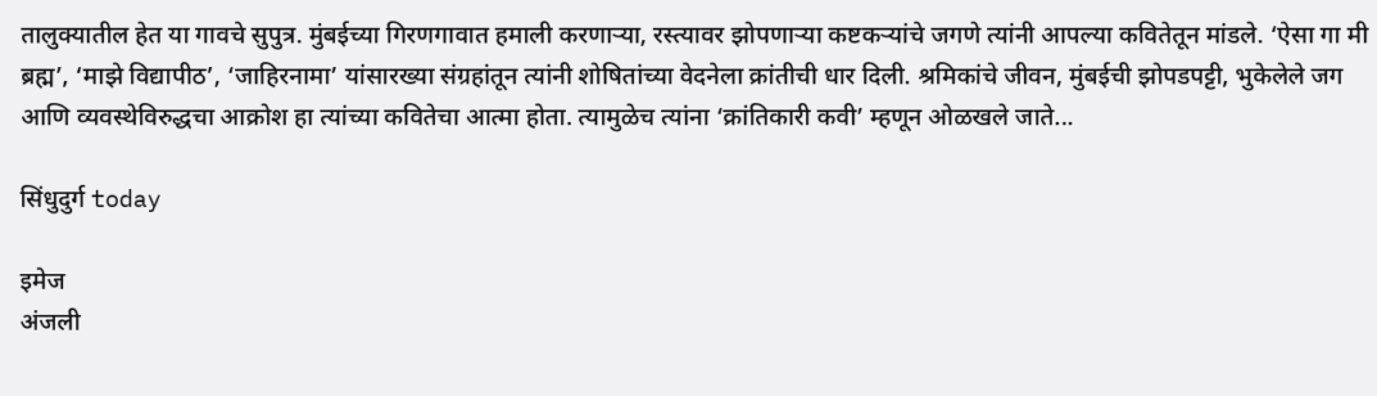तालुक्यातील हेत या गावचे सुपुत्र. मुंबईच्या गिरणगावात हमाली करणाऱ्या, रस्त्यावर झोपणाऱ्या कष्टकऱ्यांचे जगणे त्यांनी आपल्या कवितेतून मांडले. ‘ऐसा गा मी ब्रह्म’, ‘माझे विद्यापीठ’, ‘जाहिरनामा’ यांसारख्या संग्रहांतून त्यांनी शोषितांच्या वेदनेला क्रांतीची धार दिली. श्रमिकांचे जीवन, मुंबईची झोपडपट्टी, भुकेलेले जग आणि व्यवस्थेविरुद्धचा आक्रोश हा त्यांच्या कवितेचा आत्मा होता. त्यामुळेच त्यांना ‘क्रांतिकारी कवी’ म्हणून ओळखले जाते...

सिंधुदुर्ग today

इमेज
अंजली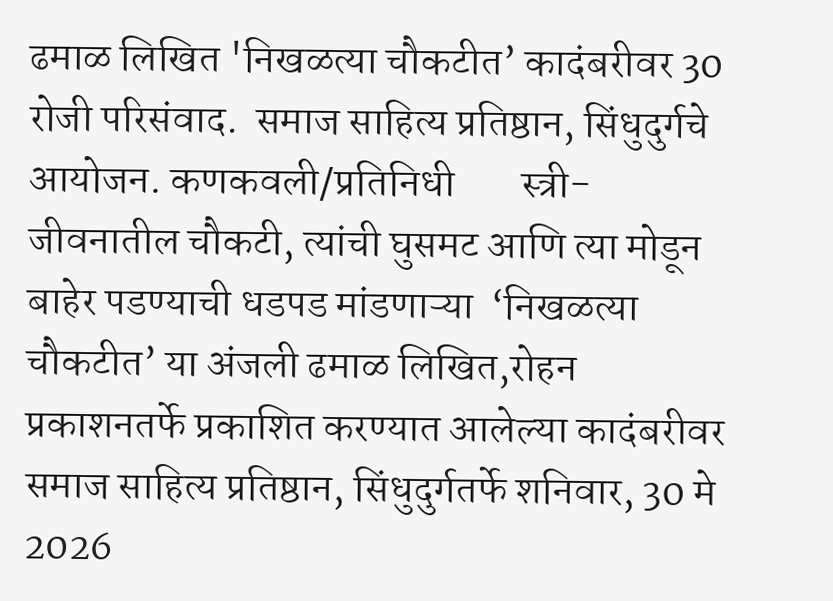ढमाळ लिखित 'निखळत्या चौकटीत’ कादंबरीवर 30 रोजी परिसंवाद.  समाज साहित्य प्रतिष्ठान, सिंधुदुर्गचे आयोजन. कणकवली/प्रतिनिधी        स्त्री-जीवनातील चौकटी, त्यांची घुसमट आणि त्या मोडून बाहेर पडण्याची धडपड मांडणाऱ्या  ‘निखळत्या चौकटीत’ या अंजली ढमाळ लिखित,रोहन प्रकाशनतर्फे प्रकाशित करण्यात आलेल्या कादंबरीवर समाज साहित्य प्रतिष्ठान, सिंधुदुर्गतर्फे शनिवार, 30 मे 2026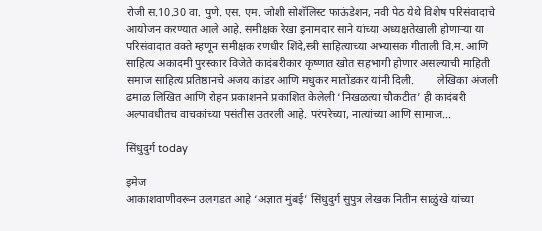रोजी स.10.30 वा. पुणे. एस. एम. जोशी सोशॅलिस्ट फाऊंडेशन, नवी पेठ येथे विशेष परिसंवादाचे आयोजन करण्यात आले आहे. समीक्षक रेखा इनामदार साने यांच्या अध्यक्षतेखाली होणाऱ्या या परिसंवादात वक्ते म्हणून समीक्षक रणधीर शिंदे,स्त्री साहित्याच्या अभ्यासक गीताली वि.म. आणि साहित्य अकादमी पुरस्कार विजेते कादंबरीकार कृष्णात खोत सहभागी होणार असल्याची माहिती समाज साहित्य प्रतिष्ठानचे अजय कांडर आणि मधुकर मातोंडकर यांनी दिली.        लेखिका अंजली ढमाळ लिखित आणि रोहन प्रकाशनने प्रकाशित केलेली ‘निखळत्या चौकटीत’ ही कादंबरी अल्पावधीतच वाचकांच्या पसंतीस उतरली आहे. परंपरेच्या, नात्यांच्या आणि सामाज...

सिंधुदुर्ग today

इमेज
आकाशवाणीवरून उलगडत आहे ‘अज्ञात मुंबई’ सिंधुदुर्ग सुपुत्र लेखक नितीन साळुंखे यांच्या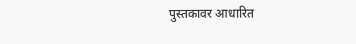पुस्तकावर आधारित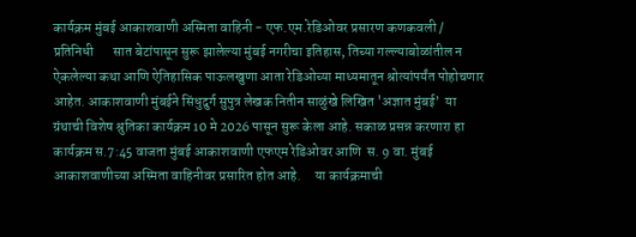कार्यक्रम मुंबई आकाशवाणी अस्मिता वाहिनी - एफ.एम.रेडिओवर प्रसारण कणकवली / प्रतिनिधी       सात बेटांपासून सुरू झालेल्या मुंबई नगरीचा इतिहास, तिच्या गल्ल्याबोळांतील न ऐकलेल्या कथा आणि ऐतिहासिक पाऊलखुणा आता रेडिओच्या माध्यमातून श्रोत्यांपर्यंत पोहोचणार आहेत. आकाशवाणी मुंबईने सिंधुदुर्ग सुपुत्र लेखक नितीन साळुंखे लिखित 'अज्ञात मुंबई’  या ग्रंथाची विशेष श्रुतिका कार्यक्रम 10 मे 2026 पासून सुरू केला आहे. सकाळ प्रसन्न करणारा हा कार्यक्रम स.7:45 वाजता मुंबई आकाशवाणी एफएम रेडिओवर आणि  स. 9 वा. मुंबई आकाशवाणीच्या अस्मिता वाहिनीवर प्रसारित होत आहे.     या कार्यक्रमाची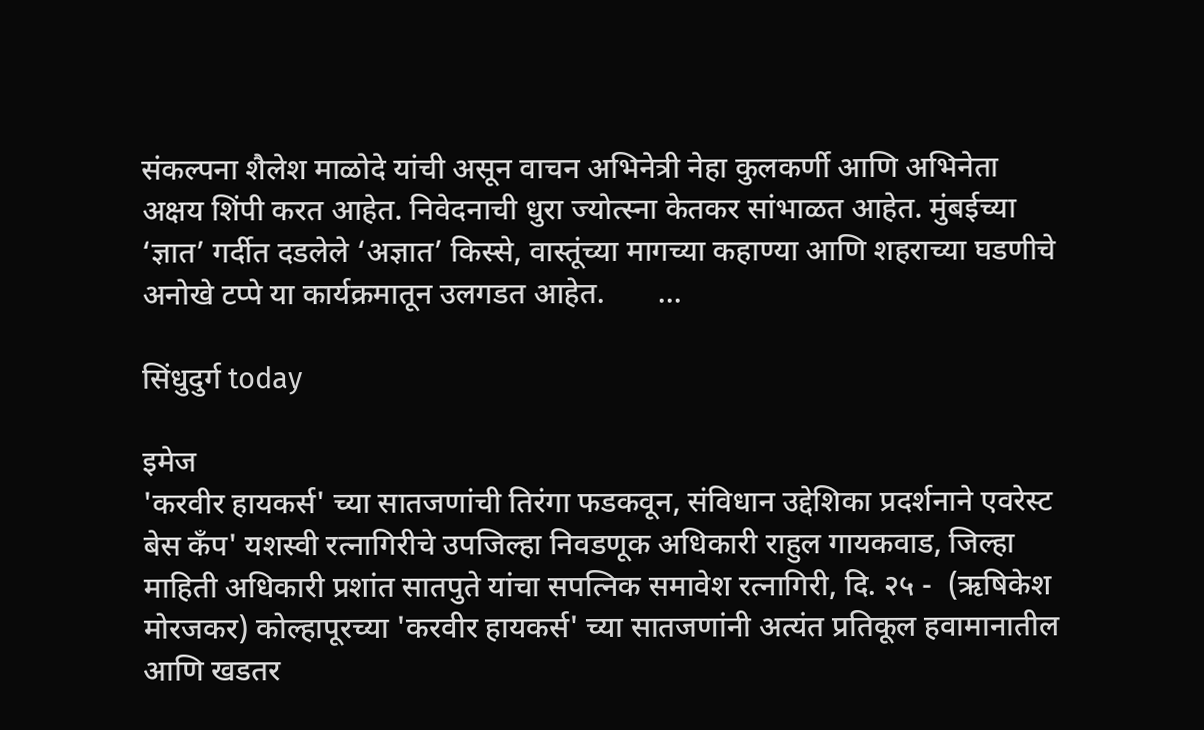संकल्पना शैलेश माळोदे यांची असून वाचन अभिनेत्री नेहा कुलकर्णी आणि अभिनेता अक्षय शिंपी करत आहेत. निवेदनाची धुरा ज्योत्स्ना केतकर सांभाळत आहेत. मुंबईच्या ‘ज्ञात’ गर्दीत दडलेले ‘अज्ञात’ किस्से, वास्तूंच्या मागच्या कहाण्या आणि शहराच्या घडणीचे अनोखे टप्पे या कार्यक्रमातून उलगडत आहेत.       ...

सिंधुदुर्ग today

इमेज
'करवीर हायकर्स' च्या सातजणांची तिरंगा फडकवून, संविधान उद्देशिका प्रदर्शनाने एवरेस्ट बेस कँप' यशस्वी रत्नागिरीचे उपजिल्हा निवडणूक अधिकारी राहुल गायकवाड, जिल्हा माहिती अधिकारी प्रशांत सातपुते यांचा सपत्निक समावेश रत्नागिरी, दि. २५ -  (ऋषिकेश मोरजकर) कोल्हापूरच्या 'करवीर हायकर्स' च्या सातजणांनी अत्यंत प्रतिकूल हवामानातील आणि खडतर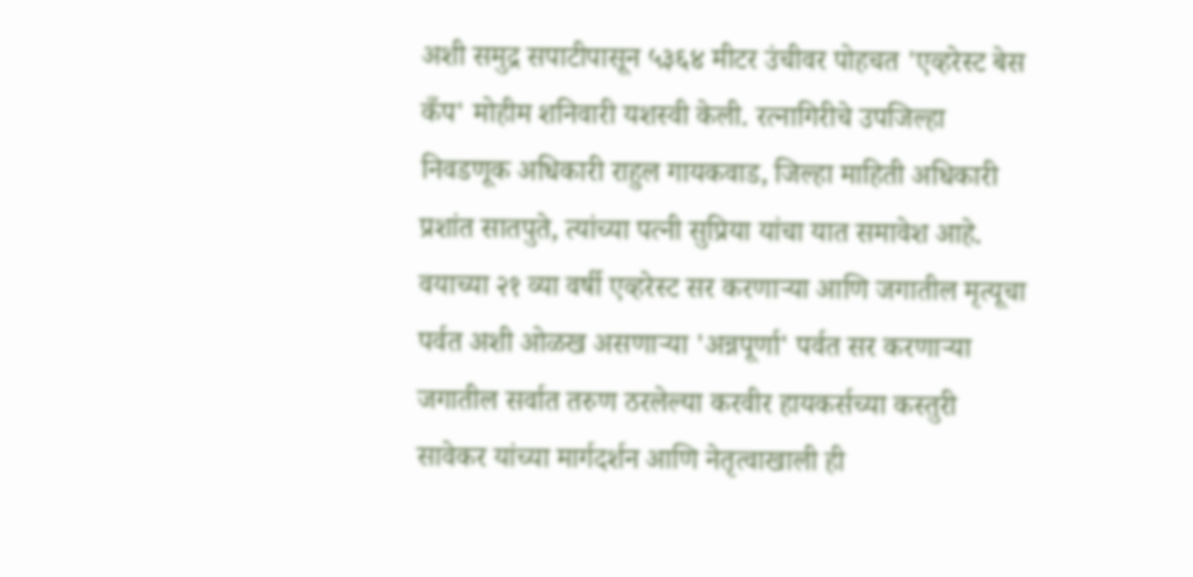अशी समुद्र सपाटीपासून ५३६४ मीटर उंचीवर पोहचत 'एव्हरेस्ट बेस कँप' मोहीम शनिवारी यशस्वी केली. रत्नागिरीचे उपजिल्हा निवडणूक अधिकारी राहुल गायकवाड, जिल्हा माहिती अधिकारी प्रशांत सातपुते, त्यांच्या पत्नी सुप्रिया यांचा यात समावेश आहे.      वयाच्या २१ व्या वर्षी एव्हरेस्ट सर करणाऱ्या आणि जगातील मृत्यूचा पर्वत अशी ओळख असणाऱ्या 'अन्नपूर्णा' पर्वत सर करणाऱ्या जगातील सर्वात तरुण ठरलेल्या करवीर हायकर्सच्या कस्तुरी सावेकर यांच्या मार्गदर्शन आणि नेतृत्वाखाली ही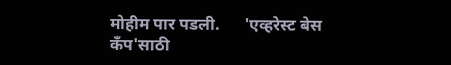मोहीम पार पडली.      'एव्हरेस्ट बेस कँप'साठी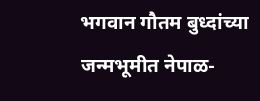भगवान गौतम बुध्दांच्या जन्मभूमीत नेपाळ-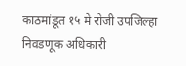काठमांडूत १५ मे रोजी उपजिल्हा निवडणूक अधिकारी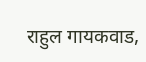राहुल गायकवाड,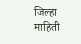जिल्हा माहिती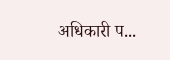अधिकारी प...